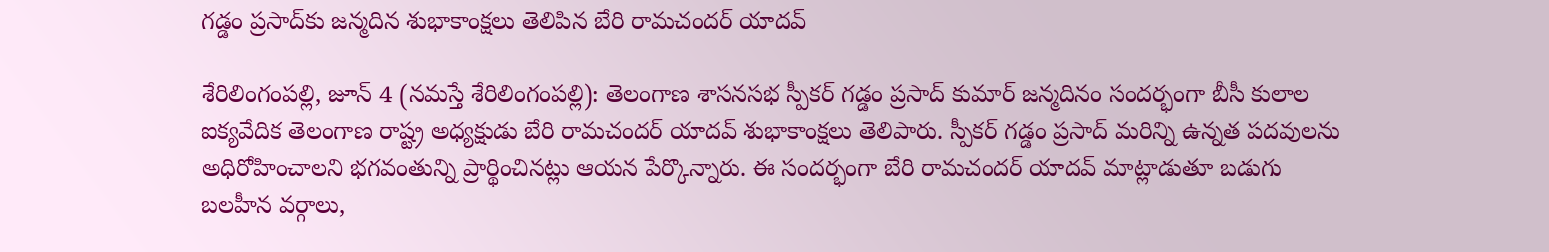గడ్డం ప్రసాద్‌కు జన్మదిన శుభాకాంక్షలు తెలిపిన బేరి రామచందర్ యాదవ్

శేరిలింగంప‌ల్లి, జూన్ 4 (న‌మ‌స్తే శేరిలింగంప‌ల్లి): తెలంగాణ శాసనసభ స్పీకర్ గడ్డం ప్రసాద్ కుమార్ జన్మదినం సంద‌ర్భంగా బీసీ కులాల ఐక్యవేదిక తెలంగాణ రాష్ట్ర అధ్యక్షుడు బేరి రామచందర్ యాదవ్ శుభాకాంక్షలు తెలిపారు. స్పీకర్ గడ్డం ప్రసాద్ మరిన్ని ఉన్నత పదవులను అధిరోహించాలని భగవంతున్ని ప్రార్థించినట్లు ఆయన పేర్కొన్నారు. ఈ సందర్భంగా బేరి రామచందర్ యాదవ్ మాట్లాడుతూ బడుగు బలహీన వర్గాలు,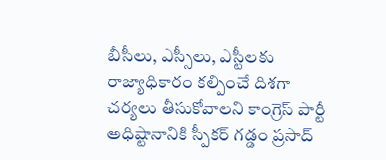బీసీలు, ఎస్సీలు, ఎస్టీలకు రాజ్యాధికారం కల్పించే దిశగా చర్యలు తీసుకోవాలని కాంగ్రెస్ పార్టీ అధిష్టానానికి స్పీకర్ గడ్డం ప్రసాద్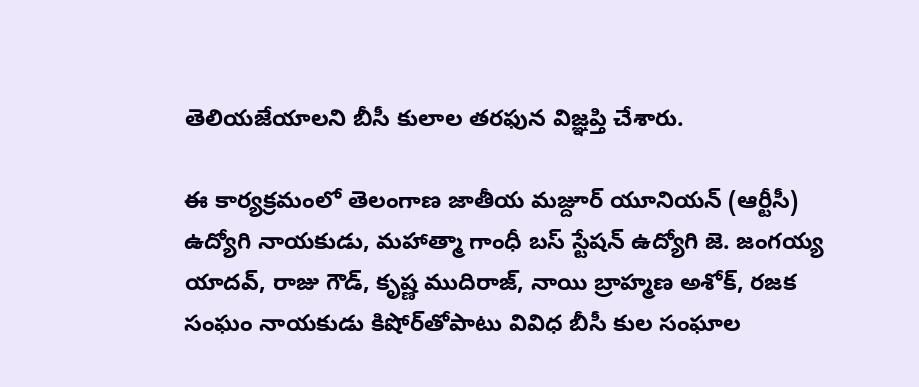తెలియజేయాలని బీసీ కులాల తరఫున విజ్ఞప్తి చేశారు.

ఈ కార్యక్రమంలో తెలంగాణ జాతీయ మజ్దూర్ యూనియన్ (ఆర్టీసీ) ఉద్యోగి నాయకుడు, మహాత్మా గాంధీ బస్ స్టేషన్ ఉద్యోగి జె. జంగయ్య యాదవ్, రాజు గౌడ్, కృష్ణ ముదిరాజ్, నాయి బ్రాహ్మణ అశోక్, రజక సంఘం నాయకుడు కిషోర్‌తోపాటు వివిధ బీసీ కుల సంఘాల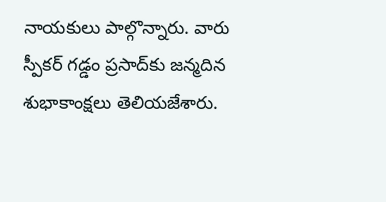నాయకులు పాల్గొన్నారు. వారు స్పీకర్ గడ్డం ప్రసాద్‌కు జన్మదిన శుభాకాంక్షలు తెలియజేశారు.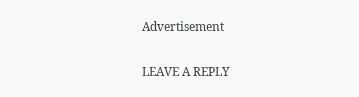Advertisement

LEAVE A REPLY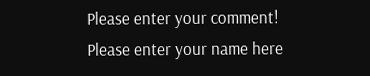Please enter your comment!
Please enter your name here